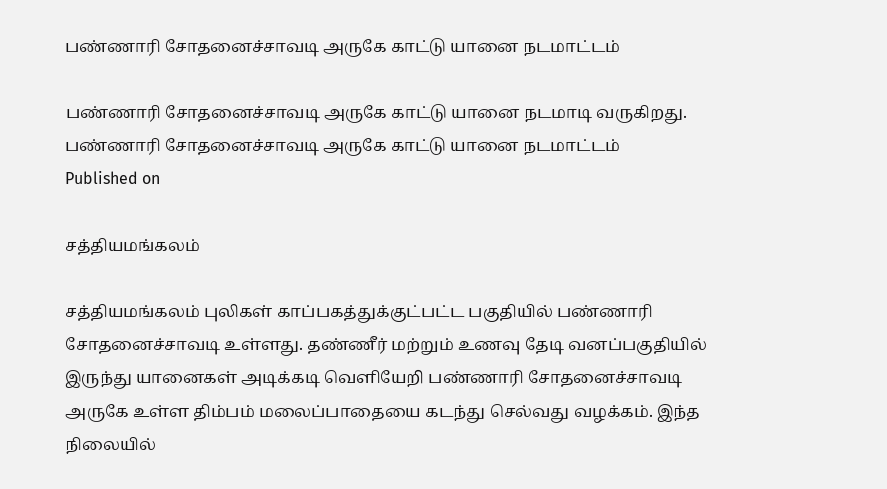பண்ணாரி சோதனைச்சாவடி அருகே காட்டு யானை நடமாட்டம்

பண்ணாரி சோதனைச்சாவடி அருகே காட்டு யானை நடமாடி வருகிறது.
பண்ணாரி சோதனைச்சாவடி அருகே காட்டு யானை நடமாட்டம்
Published on

சத்தியமங்கலம்

சத்தியமங்கலம் புலிகள் காப்பகத்துக்குட்பட்ட பகுதியில் பண்ணாரி சோதனைச்சாவடி உள்ளது. தண்ணீர் மற்றும் உணவு தேடி வனப்பகுதியில் இருந்து யானைகள் அடிக்கடி வெளியேறி பண்ணாரி சோதனைச்சாவடி அருகே உள்ள திம்பம் மலைப்பாதையை கடந்து செல்வது வழக்கம். இந்த நிலையில்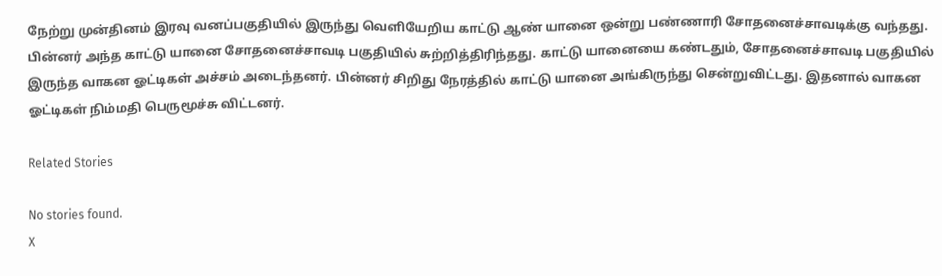நேற்று முன்தினம் இரவு வனப்பகுதியில் இருந்து வெளியேறிய காட்டு ஆண் யானை ஒன்று பண்ணாரி சோதனைச்சாவடிக்கு வந்தது. பின்னர் அந்த காட்டு யானை சோதனைச்சாவடி பகுதியில் சுற்றித்திரிந்தது. காட்டு யானையை கண்டதும், சோதனைச்சாவடி பகுதியில் இருந்த வாகன ஓட்டிகள் அச்சம் அடைந்தனர். பின்னர் சிறிது நேரத்தில் காட்டு யானை அங்கிருந்து சென்றுவிட்டது. இதனால் வாகன ஓட்டிகள் நிம்மதி பெருமூச்சு விட்டனர்.

Related Stories

No stories found.
X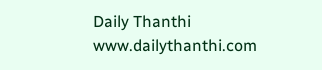Daily Thanthi
www.dailythanthi.com